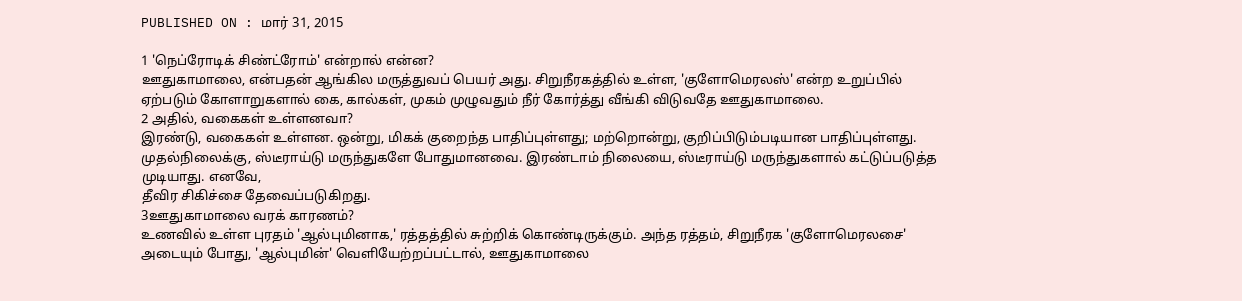PUBLISHED ON : மார் 31, 2015

1 'நெப்ரோடிக் சிண்ட்ரோம்' என்றால் என்ன?
ஊதுகாமாலை, என்பதன் ஆங்கில மருத்துவப் பெயர் அது. சிறுநீரகத்தில் உள்ள, 'குளோமெரலஸ்' என்ற உறுப்பில் ஏற்படும் கோளாறுகளால் கை, கால்கள், முகம் முழுவதும் நீர் கோர்த்து வீங்கி விடுவதே ஊதுகாமாலை.
2 அதில், வகைகள் உள்ளனவா?
இரண்டு, வகைகள் உள்ளன. ஒன்று, மிகக் குறைந்த பாதிப்புள்ளது; மற்றொன்று, குறிப்பிடும்படியான பாதிப்புள்ளது. முதல்நிலைக்கு, ஸ்டீராய்டு மருந்துகளே போதுமானவை. இரண்டாம் நிலையை, ஸ்டீராய்டு மருந்துகளால் கட்டுப்படுத்த முடியாது. எனவே,
தீவிர சிகிச்சை தேவைப்படுகிறது.
3ஊதுகாமாலை வரக் காரணம்?
உணவில் உள்ள புரதம் 'ஆல்புமினாக,' ரத்தத்தில் சுற்றிக் கொண்டிருக்கும். அந்த ரத்தம், சிறுநீரக 'குளோமெரலசை' அடையும் போது, 'ஆல்புமின்' வெளியேற்றப்பட்டால், ஊதுகாமாலை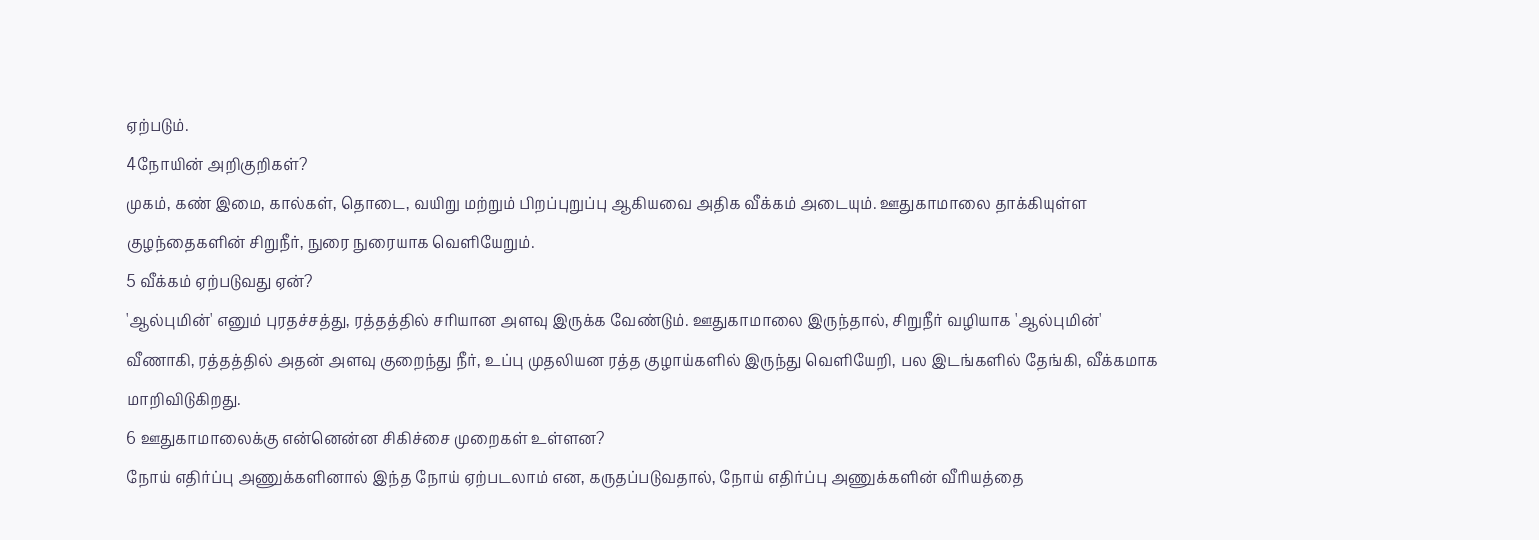ஏற்படும்.
4நோயின் அறிகுறிகள்?
முகம், கண் இமை, கால்கள், தொடை, வயிறு மற்றும் பிறப்புறுப்பு ஆகியவை அதிக வீக்கம் அடையும். ஊதுகாமாலை தாக்கியுள்ள குழந்தைகளின் சிறுநீர், நுரை நுரையாக வெளியேறும்.
5 வீக்கம் ஏற்படுவது ஏன்?
'ஆல்புமின்' எனும் புரதச்சத்து, ரத்தத்தில் சரியான அளவு இருக்க வேண்டும். ஊதுகாமாலை இருந்தால், சிறுநீர் வழியாக 'ஆல்புமின்' வீணாகி, ரத்தத்தில் அதன் அளவு குறைந்து நீர், உப்பு முதலியன ரத்த குழாய்களில் இருந்து வெளியேறி, பல இடங்களில் தேங்கி, வீக்கமாக மாறிவிடுகிறது.
6 ஊதுகாமாலைக்கு என்னென்ன சிகிச்சை முறைகள் உள்ளன?
நோய் எதிர்ப்பு அணுக்களினால் இந்த நோய் ஏற்படலாம் என, கருதப்படுவதால், நோய் எதிர்ப்பு அணுக்களின் வீரியத்தை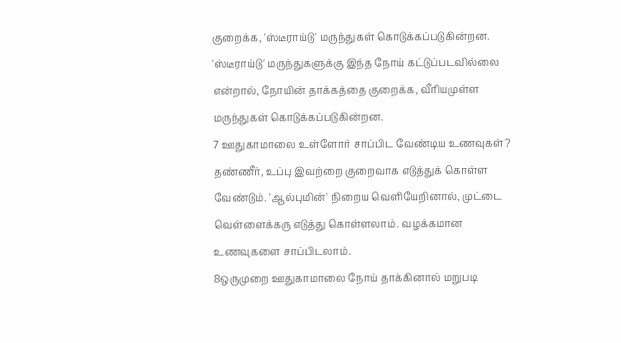குறைக்க, 'ஸ்டீராய்டு' மருந்துகள் கொடுக்கப்படுகின்றன. 'ஸ்டீராய்டு' மருந்துகளுக்கு இந்த நோய் கட்டுப்படவில்லை என்றால், நோயின் தாக்கத்தை குறைக்க, வீரியமுள்ள மருந்துகள் கொடுக்கப்படுகின்றன.
7 ஊதுகாமாலை உள்ளோர் சாப்பிட வேண்டிய உணவுகள்?
தண்ணீர், உப்பு இவற்றை குறைவாக எடுத்துக் கொள்ள வேண்டும். 'ஆல்புமின்' நிறைய வெளியேறினால், முட்டை வெள்ளைக்கரு எடுத்து கொள்ளலாம். வழக்கமான உணவுகளை சாப்பிடலாம்.
8ஒருமுறை ஊதுகாமாலை நோய் தாக்கினால் மறுபடி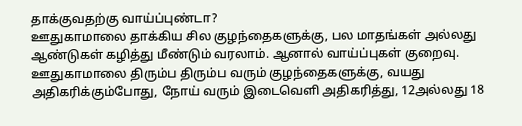தாக்குவதற்கு வாய்ப்புண்டா?
ஊதுகாமாலை தாக்கிய சில குழந்தைகளுக்கு, பல மாதங்கள் அல்லது ஆண்டுகள் கழித்து மீண்டும் வரலாம். ஆனால் வாய்ப்புகள் குறைவு. ஊதுகாமாலை திரும்ப திரும்ப வரும் குழந்தைகளுக்கு, வயது அதிகரிக்கும்போது, நோய் வரும் இடைவெளி அதிகரித்து, 12அல்லது 18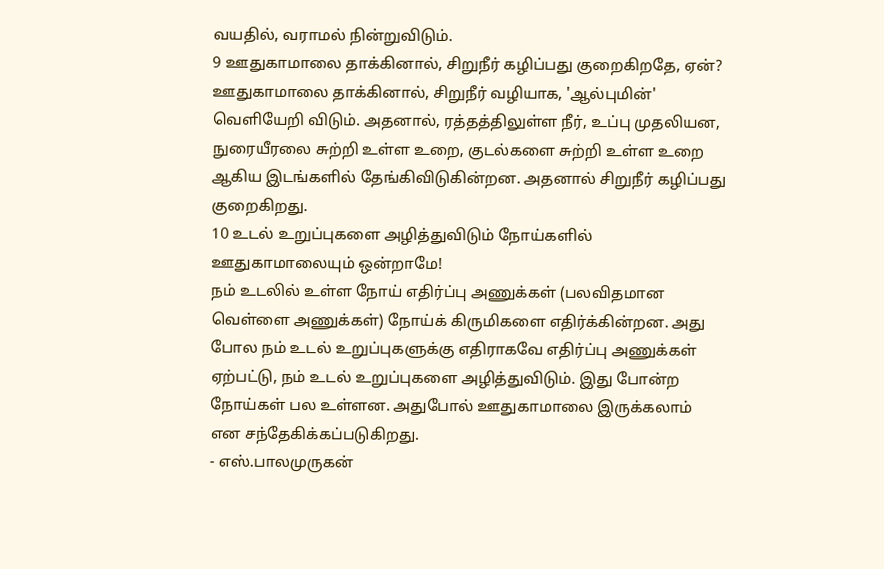வயதில், வராமல் நின்றுவிடும்.
9 ஊதுகாமாலை தாக்கினால், சிறுநீர் கழிப்பது குறைகிறதே, ஏன்?
ஊதுகாமாலை தாக்கினால், சிறுநீர் வழியாக, 'ஆல்புமின்' வெளியேறி விடும். அதனால், ரத்தத்திலுள்ள நீர், உப்பு முதலியன, நுரையீரலை சுற்றி உள்ள உறை, குடல்களை சுற்றி உள்ள உறை ஆகிய இடங்களில் தேங்கிவிடுகின்றன. அதனால் சிறுநீர் கழிப்பது குறைகிறது.
10 உடல் உறுப்புகளை அழித்துவிடும் நோய்களில் ஊதுகாமாலையும் ஒன்றாமே!
நம் உடலில் உள்ள நோய் எதிர்ப்பு அணுக்கள் (பலவிதமான வெள்ளை அணுக்கள்) நோய்க் கிருமிகளை எதிர்க்கின்றன. அது போல நம் உடல் உறுப்புகளுக்கு எதிராகவே எதிர்ப்பு அணுக்கள் ஏற்பட்டு, நம் உடல் உறுப்புகளை அழித்துவிடும். இது போன்ற நோய்கள் பல உள்ளன. அதுபோல் ஊதுகாமாலை இருக்கலாம்
என சந்தேகிக்கப்படுகிறது.
- எஸ்.பாலமுருகன்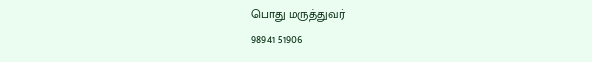பொது மருத்துவர்
98941 51906